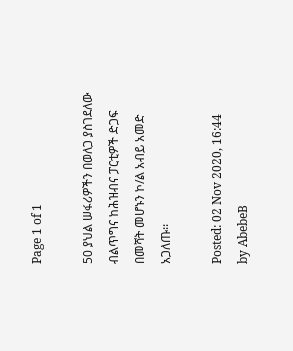Page 1 of 1

50 ያህል ሠፋሪዎችን በወለጋ ያስገደለው ብልጥግና ከሕዝብና ፓርቲዎች ድጋፍ በመሻት መሆኑን ኮ/ል አብይ አመድ አጋለጡ፡፡

Posted: 02 Nov 2020, 16:44
by AbebeB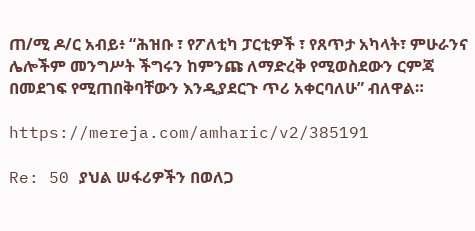ጠ/ሚ ዶ/ር አብይ፥ “ሕዝቡ ፣ የፖለቲካ ፓርቲዎች ፣ የጸጥታ አካላት፣ ምሁራንና ሌሎችም መንግሥት ችግሩን ከምንጩ ለማድረቅ የሚወስደውን ርምጃ በመደገፍ የሚጠበቅባቸውን እንዲያደርጉ ጥሪ አቀርባለሁ” ብለዋል።

https://mereja.com/amharic/v2/385191

Re: 50 ያህል ሠፋሪዎችን በወለጋ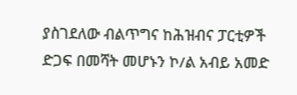ያስገደለው ብልጥግና ከሕዝብና ፓርቲዎች ድጋፍ በመሻት መሆኑን ኮ/ል አብይ አመድ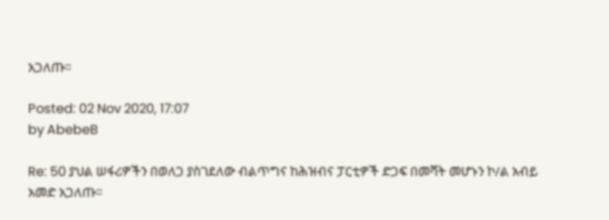አጋለጡ፡፡

Posted: 02 Nov 2020, 17:07
by AbebeB

Re: 50 ያህል ሠፋሪዎችን በወለጋ ያስገደለው ብልጥግና ከሕዝብና ፓርቲዎች ድጋፍ በመሻት መሆኑን ኮ/ል አብይ አመድ አጋለጡ፡፡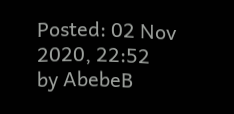Posted: 02 Nov 2020, 22:52
by AbebeB